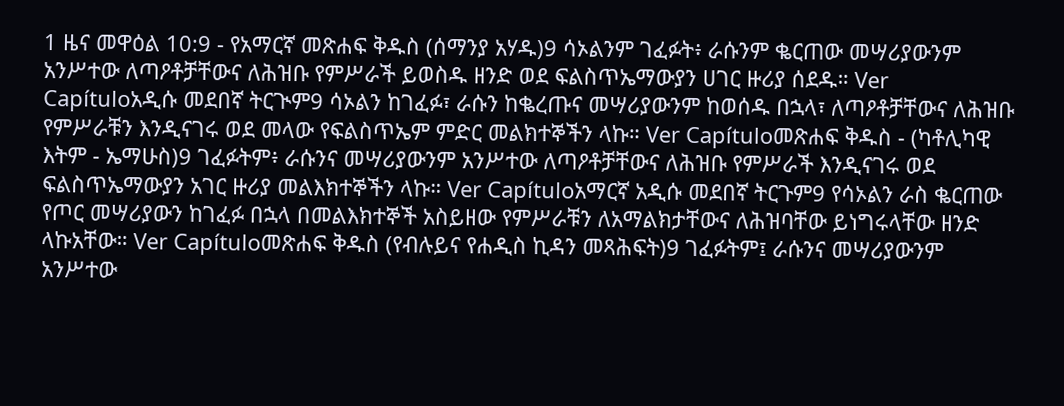1 ዜና መዋዕል 10:9 - የአማርኛ መጽሐፍ ቅዱስ (ሰማንያ አሃዱ)9 ሳኦልንም ገፈፉት፥ ራሱንም ቈርጠው መሣሪያውንም አንሥተው ለጣዖቶቻቸውና ለሕዝቡ የምሥራች ይወስዱ ዘንድ ወደ ፍልስጥኤማውያን ሀገር ዙሪያ ሰደዱ። Ver Capítuloአዲሱ መደበኛ ትርጒም9 ሳኦልን ከገፈፉ፣ ራሱን ከቈረጡና መሣሪያውንም ከወሰዱ በኋላ፣ ለጣዖቶቻቸውና ለሕዝቡ የምሥራቹን እንዲናገሩ ወደ መላው የፍልስጥኤም ምድር መልክተኞችን ላኩ። Ver Capítuloመጽሐፍ ቅዱስ - (ካቶሊካዊ እትም - ኤማሁስ)9 ገፈፉትም፥ ራሱንና መሣሪያውንም አንሥተው ለጣዖቶቻቸውና ለሕዝቡ የምሥራች እንዲናገሩ ወደ ፍልስጥኤማውያን አገር ዙሪያ መልእክተኞችን ላኩ። Ver Capítuloአማርኛ አዲሱ መደበኛ ትርጉም9 የሳኦልን ራስ ቈርጠው የጦር መሣሪያውን ከገፈፉ በኋላ በመልእክተኞች አስይዘው የምሥራቹን ለአማልክታቸውና ለሕዝባቸው ይነግሩላቸው ዘንድ ላኩአቸው። Ver Capítuloመጽሐፍ ቅዱስ (የብሉይና የሐዲስ ኪዳን መጻሕፍት)9 ገፈፉትም፤ ራሱንና መሣሪያውንም አንሥተው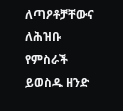ለጣዖቶቻቸውና ለሕዝቡ የምስራች ይወስዱ ዘንድ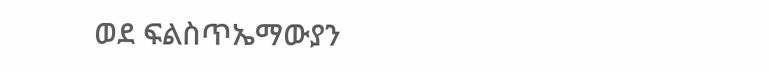ወደ ፍልስጥኤማውያን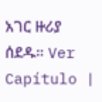አገር ዙሪያ ሰደዱ። Ver Capítulo |